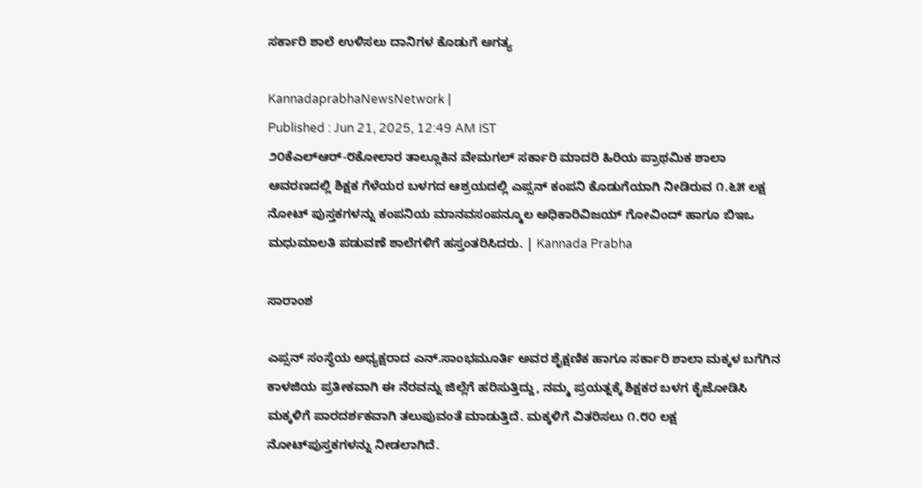ಸರ್ಕಾರಿ ಶಾಲೆ ಉಳಿಸಲು ದಾನಿಗಳ ಕೊಡುಗೆ ಅಗತ್ಯ

KannadaprabhaNewsNetwork |
Published : Jun 21, 2025, 12:49 AM IST
೨೦ಕೆಎಲ್‌ಆರ್-೮ಕೋಲಾರ ತಾಲ್ಲೂಕಿನ ವೇಮಗಲ್ ಸರ್ಕಾರಿ ಮಾದರಿ ಹಿರಿಯ ಪ್ರಾಥಮಿಕ ಶಾಲಾ ಆವರಣದಲ್ಲಿ ಶಿಕ್ಷಕ ಗೆಳೆಯರ ಬಳಗದ ಆಶ್ರಯದಲ್ಲಿ ಎಪ್ಸನ್ ಕಂಪನಿ ಕೊಡುಗೆಯಾಗಿ ನೀಡಿರುವ ೧.೬೫ ಲಕ್ಷ ನೋಟ್ ಪುಸ್ತಕಗಳನ್ನು ಕಂಪನಿಯ ಮಾನವಸಂಪನ್ಮೂಲ ಅಧಿಕಾರಿವಿಜಯ್ ಗೋವಿಂದ್ ಹಾಗೂ ಬಿಇಒ ಮಧುಮಾಲತಿ ಪಡುವಣೆ ಶಾಲೆಗಳಿಗೆ ಹಸ್ತಂತರಿಸಿದರು. | Kannada Prabha

ಸಾರಾಂಶ

ಎಪ್ಸನ್‌ ಸಂಸ್ಥೆಯ ಅಧ್ಯಕ್ಷರಾದ ಎನ್.ಸಾಂಭಮೂರ್ತಿ ಅವರ ಶೈಕ್ಷಣಿಕ ಹಾಗೂ ಸರ್ಕಾರಿ ಶಾಲಾ ಮಕ್ಕಳ ಬಗೆಗಿನ ಕಾಳಜಿಯ ಪ್ರತೀಕವಾಗಿ ಈ ನೆರವನ್ನು ಜಿಲ್ಲೆಗೆ ಹರಿಸುತ್ತಿದ್ದು, ನಮ್ಮ ಪ್ರಯತ್ನಕ್ಕೆ ಶಿಕ್ಷಕರ ಬಳಗ ಕೈಜೋಡಿಸಿ ಮಕ್ಕಳಿಗೆ ಪಾರದರ್ಶಕವಾಗಿ ತಲುಪುವಂತೆ ಮಾಡುತ್ತಿದೆ. ಮಕ್ಕಳಿಗೆ ವಿತರಿಸಲು ೧.೮೦ ಲಕ್ಷ ನೋಟ್‌ಪುಸ್ತಕಗಳನ್ನು ನೀಡಲಾಗಿದೆ.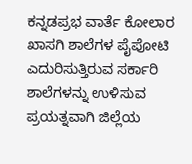ಕನ್ನಡಪ್ರಭ ವಾರ್ತೆ ಕೋಲಾರ ಖಾಸಗಿ ಶಾಲೆಗಳ ಪೈಪೋಟಿ ಎದುರಿಸುತ್ತಿರುವ ಸರ್ಕಾರಿ ಶಾಲೆಗಳನ್ನು ಉಳಿಸುವ ಪ್ರಯತ್ನವಾಗಿ ಜಿಲ್ಲೆಯ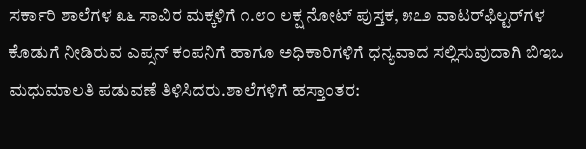ಸರ್ಕಾರಿ ಶಾಲೆಗಳ ೩೬ ಸಾವಿರ ಮಕ್ಕಳಿಗೆ ೧.೮೦ ಲಕ್ಷ ನೋಟ್‌ ಪುಸ್ತಕ, ೫೭೨ ವಾಟರ್‌ಫಿಲ್ಟರ್‌ಗಳ ಕೊಡುಗೆ ನೀಡಿರುವ ಎಪ್ಸನ್ ಕಂಪನಿಗೆ ಹಾಗೂ ಅಧಿಕಾರಿಗಳಿಗೆ ಧನ್ಯವಾದ ಸಲ್ಲಿಸುವುದಾಗಿ ಬಿಇಒ ಮಧುಮಾಲತಿ ಪಡುವಣೆ ತಿಳಿಸಿದರು.ಶಾಲೆಗಳಿಗೆ ಹಸ್ತಾಂತರ: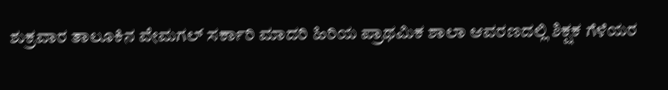ಶುಕ್ರವಾರ ತಾಲೂಕಿನ ವೇಮಗಲ್ ಸರ್ಕಾರಿ ಮಾದರಿ ಹಿರಿಯ ಪ್ರಾಥಮಿಕ ಶಾಲಾ ಆವರಣದಲ್ಲಿ ಶಿಕ್ಷಕ ಗೆಳೆಯರ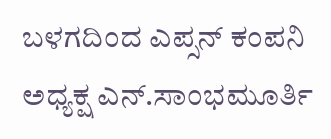ಬಳಗದಿಂದ ಎಪ್ಸನ್ ಕಂಪನಿ ಅಧ್ಯಕ್ಷ ಎನ್.ಸಾಂಭಮೂರ್ತಿ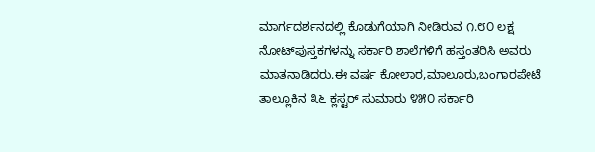ಮಾರ್ಗದರ್ಶನದಲ್ಲಿ ಕೊಡುಗೆಯಾಗಿ ನೀಡಿರುವ ೧.೮೦ ಲಕ್ಷ ನೋಟ್‌ಪುಸ್ತಕಗಳನ್ನು ಸರ್ಕಾರಿ ಶಾಲೆಗಳಿಗೆ ಹಸ್ತಂತರಿಸಿ ಅವರು ಮಾತನಾಡಿದರು.ಈ ವರ್ಷ ಕೋಲಾರ,ಮಾಲೂರು,ಬಂಗಾರಪೇಟೆ ತಾಲ್ಲೂಕಿನ ೩೬ ಕ್ಲಸ್ಟರ್ ಸುಮಾರು ೪೫೦ ಸರ್ಕಾರಿ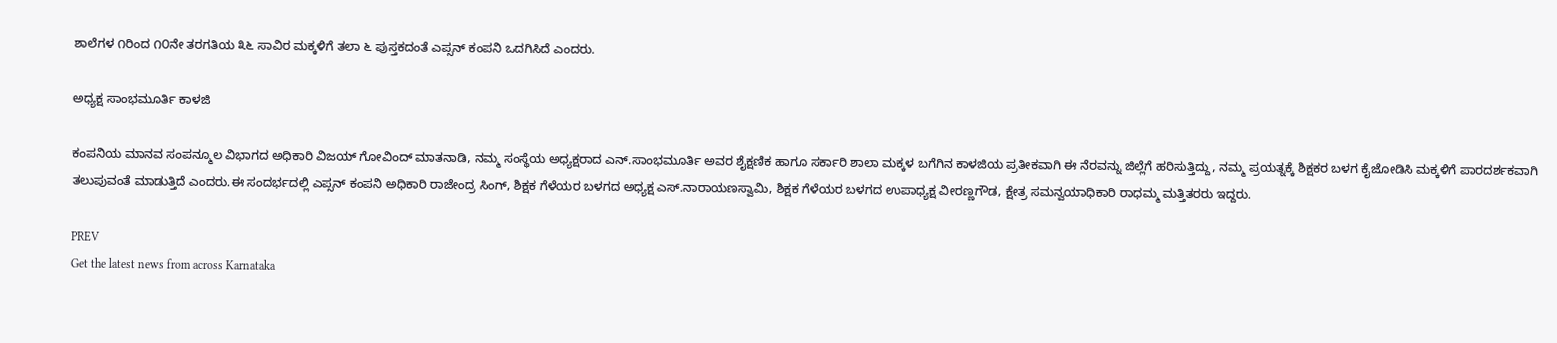ಶಾಲೆಗಳ ೧ರಿಂದ ೧೦ನೇ ತರಗತಿಯ ೩೬ ಸಾವಿರ ಮಕ್ಕಳಿಗೆ ತಲಾ ೬ ಪುಸ್ತಕದಂತೆ ಎಪ್ಸನ್ ಕಂಪನಿ ಒದಗಿಸಿದೆ ಎಂದರು.

ಅಧ್ಯಕ್ಷ ಸಾಂಭಮೂರ್ತಿ ಕಾಳಜಿ

ಕಂಪನಿಯ ಮಾನವ ಸಂಪನ್ಮೂಲ ವಿಭಾಗದ ಅಧಿಕಾರಿ ವಿಜಯ್ ಗೋವಿಂದ್ ಮಾತನಾಡಿ, ನಮ್ಮ ಸಂಸ್ಥೆಯ ಅಧ್ಯಕ್ಷರಾದ ಎನ್.ಸಾಂಭಮೂರ್ತಿ ಅವರ ಶೈಕ್ಷಣಿಕ ಹಾಗೂ ಸರ್ಕಾರಿ ಶಾಲಾ ಮಕ್ಕಳ ಬಗೆಗಿನ ಕಾಳಜಿಯ ಪ್ರತೀಕವಾಗಿ ಈ ನೆರವನ್ನು ಜಿಲ್ಲೆಗೆ ಹರಿಸುತ್ತಿದ್ದು, ನಮ್ಮ ಪ್ರಯತ್ನಕ್ಕೆ ಶಿಕ್ಷಕರ ಬಳಗ ಕೈಜೋಡಿಸಿ ಮಕ್ಕಳಿಗೆ ಪಾರದರ್ಶಕವಾಗಿ ತಲುಪುವಂತೆ ಮಾಡುತ್ತಿದೆ ಎಂದರು.ಈ ಸಂದರ್ಭದಲ್ಲಿ ಎಪ್ಸನ್ ಕಂಪನಿ ಅಧಿಕಾರಿ ರಾಜೇಂದ್ರ ಸಿಂಗ್, ಶಿಕ್ಷಕ ಗೆಳೆಯರ ಬಳಗದ ಅಧ್ಯಕ್ಷ ಎಸ್.ನಾರಾಯಣಸ್ವಾಮಿ, ಶಿಕ್ಷಕ ಗೆಳೆಯರ ಬಳಗದ ಉಪಾಧ್ಯಕ್ಷ ವೀರಣ್ಣಗೌಡ, ಕ್ಷೇತ್ರ ಸಮನ್ವಯಾಧಿಕಾರಿ ರಾಧಮ್ಮ ಮತ್ತಿತರರು ಇದ್ದರು.

PREV
Get the latest news from across Karnataka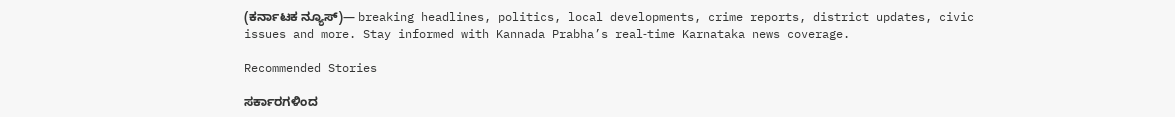(ಕರ್ನಾಟಕ ನ್ಯೂಸ್)— breaking headlines, politics, local developments, crime reports, district updates, civic issues and more. Stay informed with Kannada Prabha’s real‑time Karnataka news coverage.

Recommended Stories

ಸರ್ಕಾರಗಳಿಂದ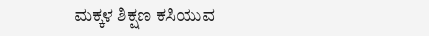ಮಕ್ಕಳ ಶಿಕ್ಷಣ ಕಸಿಯುವ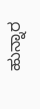ಹುನ್ನಾರ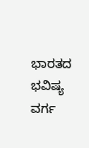ಭಾರತದ ಭವಿಷ್ಯ ವರ್ಗ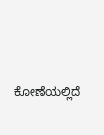ಕೋಣೆಯಲ್ಲಿದೆ